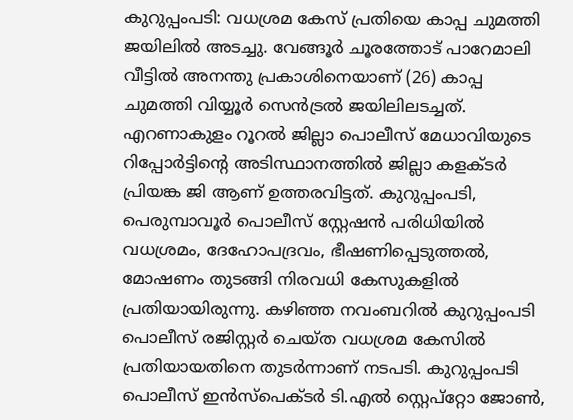കുറുപ്പംപടി: വധശ്രമ കേസ് പ്രതിയെ കാപ്പ ചുമത്തി ജയിലിൽ അടച്ചു. വേങ്ങൂർ ചൂരത്തോട് പാറേമാലി വീട്ടിൽ അനന്തു പ്രകാശിനെയാണ് (26) കാപ്പ ചുമത്തി വിയ്യൂർ സെൻട്രൽ ജയിലിലടച്ചത്. എറണാകുളം റൂറൽ ജില്ലാ പൊലീസ് മേധാവിയുടെ റിപ്പോർട്ടിന്റെ അടിസ്ഥാനത്തിൽ ജില്ലാ കളക്ടർ പ്രിയങ്ക ജി ആണ് ഉത്തരവിട്ടത്. കുറുപ്പംപടി, പെരുമ്പാവൂർ പൊലീസ് സ്റ്റേഷൻ പരിധിയിൽ വധശ്രമം, ദേഹോപദ്രവം, ഭീഷണിപ്പെടുത്തൽ, മോഷണം തുടങ്ങി നിരവധി കേസുകളിൽ പ്രതിയായിരുന്നു. കഴിഞ്ഞ നവംബറിൽ കുറുപ്പംപടി പൊലീസ് രജിസ്റ്റർ ചെയ്ത വധശ്രമ കേസിൽ പ്രതിയായതിനെ തുടർന്നാണ് നടപടി. കുറുപ്പംപടി പൊലീസ് ഇൻസ്പെക്ടർ ടി.എൽ സ്റ്റെപ്റ്റോ ജോൺ,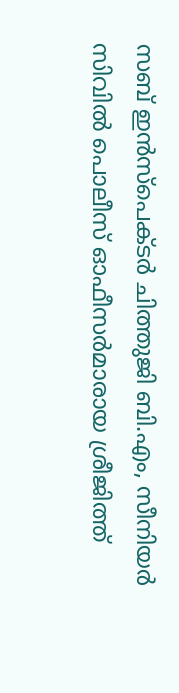സബ് ഇൻസ്പെക്ടർ ചിത്തുജി ബി.എം, സീനിയർ സിവിൽ പൊലീസ് ഓഫീസർമാരായ ശ്രീജിത്ത്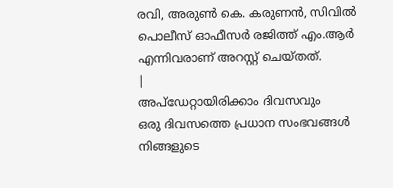രവി, അരുൺ കെ. കരുണൻ, സിവിൽ പൊലീസ് ഓഫീസർ രജിത്ത് എം.ആർ എന്നിവരാണ് അറസ്റ്റ് ചെയ്തത്.
|
അപ്ഡേറ്റായിരിക്കാം ദിവസവും
ഒരു ദിവസത്തെ പ്രധാന സംഭവങ്ങൾ നിങ്ങളുടെ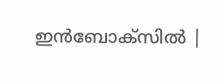ഇൻബോക്സിൽ |